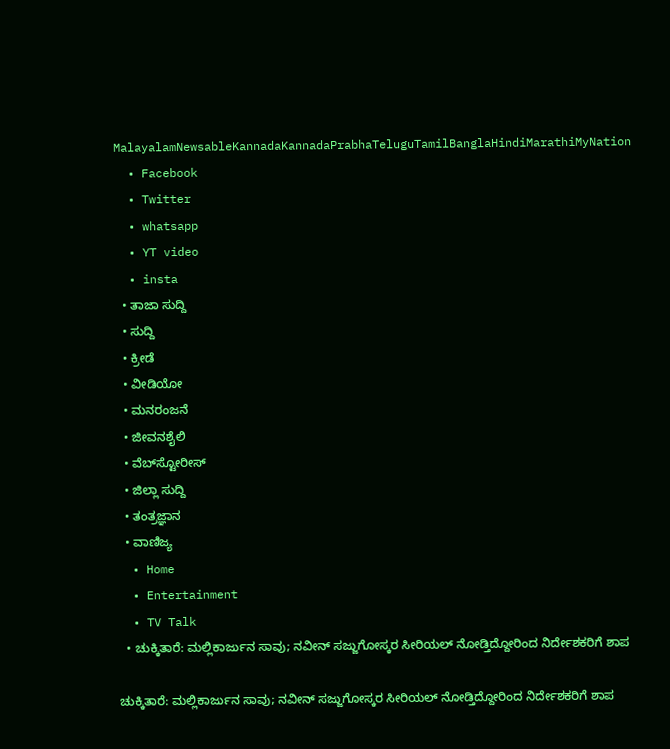MalayalamNewsableKannadaKannadaPrabhaTeluguTamilBanglaHindiMarathiMyNation
  • Facebook
  • Twitter
  • whatsapp
  • YT video
  • insta
  • ತಾಜಾ ಸುದ್ದಿ
  • ಸುದ್ದಿ
  • ಕ್ರೀಡೆ
  • ವೀಡಿಯೋ
  • ಮನರಂಜನೆ
  • ಜೀವನಶೈಲಿ
  • ವೆಬ್‌ಸ್ಟೋರೀಸ್
  • ಜಿಲ್ಲಾ ಸುದ್ದಿ
  • ತಂತ್ರಜ್ಞಾನ
  • ವಾಣಿಜ್ಯ
  • Home
  • Entertainment
  • TV Talk
  • ಚುಕ್ಕಿತಾರೆ: ಮಲ್ಲಿಕಾರ್ಜುನ ಸಾವು; ನವೀನ್ ಸಜ್ಜುಗೋಸ್ಕರ ಸೀರಿಯಲ್ ನೋಡ್ತಿದ್ದೋರಿಂದ ನಿರ್ದೇಶಕರಿಗೆ ಶಾಪ

ಚುಕ್ಕಿತಾರೆ: ಮಲ್ಲಿಕಾರ್ಜುನ ಸಾವು; ನವೀನ್ ಸಜ್ಜುಗೋಸ್ಕರ ಸೀರಿಯಲ್ ನೋಡ್ತಿದ್ದೋರಿಂದ ನಿರ್ದೇಶಕರಿಗೆ ಶಾಪ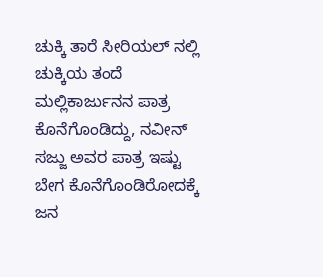ಚುಕ್ಕಿ ತಾರೆ ಸೀರಿಯಲ್ ನಲ್ಲಿ ಚುಕ್ಕಿಯ ತಂದೆ ಮಲ್ಲಿಕಾರ್ಜುನನ ಪಾತ್ರ ಕೊನೆಗೊಂಡಿದ್ದು, ನವೀನ್ ಸಜ್ಜು ಅವರ ಪಾತ್ರ ಇಷ್ಟು ಬೇಗ ಕೊನೆಗೊಂಡಿರೋದಕ್ಕೆ ಜನ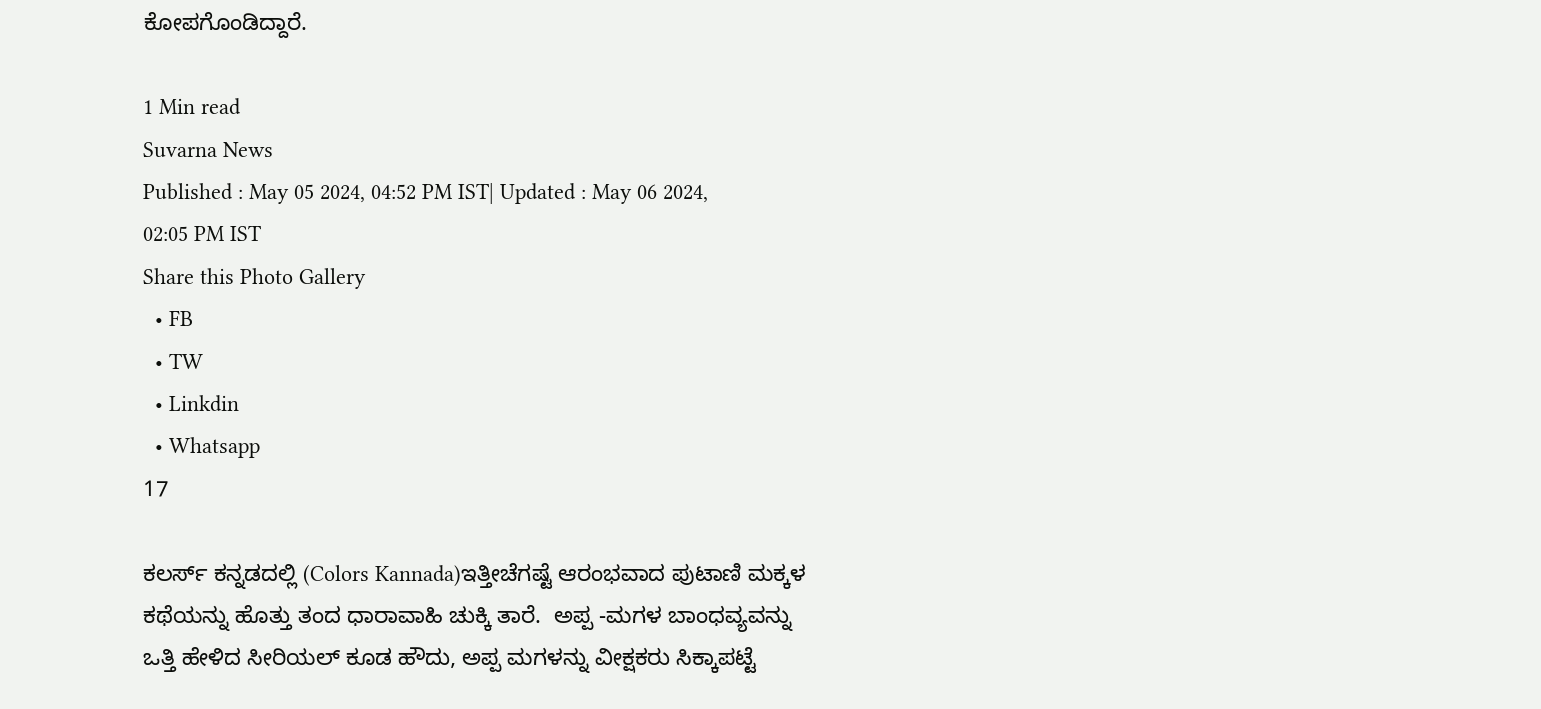ಕೋಪಗೊಂಡಿದ್ದಾರೆ.

1 Min read
Suvarna News
Published : May 05 2024, 04:52 PM IST| Updated : May 06 2024, 02:05 PM IST
Share this Photo Gallery
  • FB
  • TW
  • Linkdin
  • Whatsapp
17

ಕಲರ್ಸ್ ಕನ್ನಡದಲ್ಲಿ (Colors Kannada)ಇತ್ತೀಚೆಗಷ್ಟೆ ಆರಂಭವಾದ ಪುಟಾಣಿ ಮಕ್ಕಳ ಕಥೆಯನ್ನು ಹೊತ್ತು ತಂದ ಧಾರಾವಾಹಿ ಚುಕ್ಕಿ ತಾರೆ.  ಅಪ್ಪ -ಮಗಳ ಬಾಂಧವ್ಯವನ್ನು ಒತ್ತಿ ಹೇಳಿದ ಸೀರಿಯಲ್ ಕೂಡ ಹೌದು, ಅಪ್ಪ ಮಗಳನ್ನು ವೀಕ್ಷಕರು ಸಿಕ್ಕಾಪಟ್ಟೆ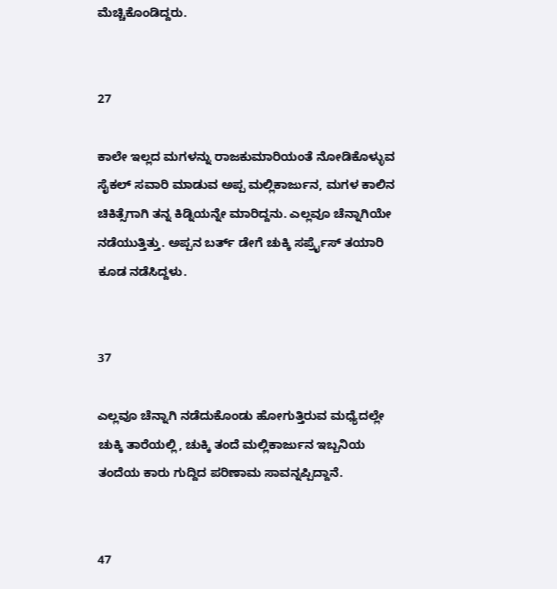ಮೆಚ್ಚಿಕೊಂಡಿದ್ದರು.


27

ಕಾಲೇ ಇಲ್ಲದ ಮಗಳನ್ನು ರಾಜಕುಮಾರಿಯಂತೆ ನೋಡಿಕೊಳ್ಳುವ ಸೈಕಲ್ ಸವಾರಿ ಮಾಡುವ ಅಪ್ಪ ಮಲ್ಲಿಕಾರ್ಜುನ, ಮಗಳ ಕಾಲಿನ ಚಿಕಿತ್ಸೆಗಾಗಿ ತನ್ನ ಕಿಡ್ನಿಯನ್ನೇ ಮಾರಿದ್ದನು. ಎಲ್ಲವೂ ಚೆನ್ನಾಗಿಯೇ ನಡೆಯುತ್ತಿತ್ತು. ಅಪ್ಪನ ಬರ್ತ್ ಡೇಗೆ ಚುಕ್ಕಿ ಸರ್ಪ್ರೈಸ್ ತಯಾರಿ ಕೂಡ ನಡೆಸಿದ್ದಳು.


37

ಎಲ್ಲವೂ ಚೆನ್ನಾಗಿ ನಡೆದುಕೊಂಡು ಹೋಗುತ್ತಿರುವ ಮಧ್ಯೆದಲ್ಲೇ ಚುಕ್ಕಿ ತಾರೆಯಲ್ಲಿ, ಚುಕ್ಕಿ ತಂದೆ ಮಲ್ಲಿಕಾರ್ಜುನ ಇಬ್ಬನಿಯ ತಂದೆಯ ಕಾರು ಗುದ್ದಿದ ಪರಿಣಾಮ ಸಾವನ್ನಪ್ಪಿದ್ದಾನೆ.


47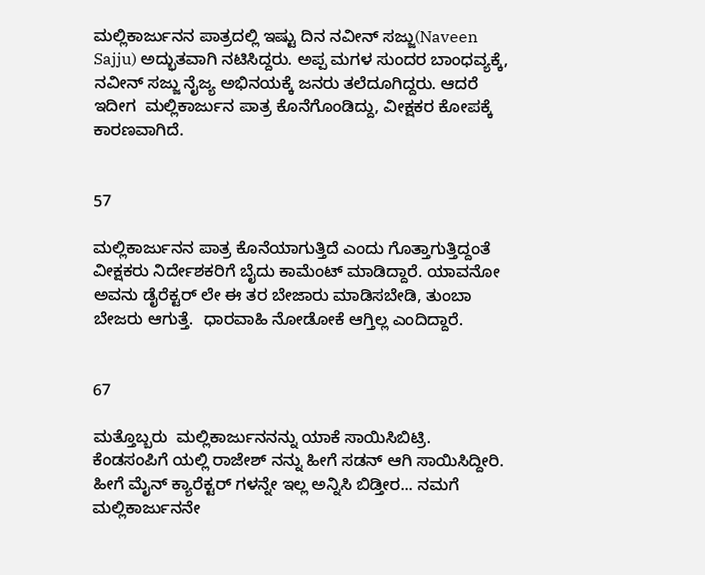ಮಲ್ಲಿಕಾರ್ಜುನನ ಪಾತ್ರದಲ್ಲಿ ಇಷ್ಟು ದಿನ ನವೀನ್ ಸಜ್ಜು(Naveen Sajju) ಅದ್ಭುತವಾಗಿ ನಟಿಸಿದ್ದರು. ಅಪ್ಪ ಮಗಳ ಸುಂದರ ಬಾಂಧವ್ಯಕ್ಕೆ, ನವೀನ್ ಸಜ್ಜು ನೈಜ್ಯ ಅಭಿನಯಕ್ಕೆ ಜನರು ತಲೆದೂಗಿದ್ದರು. ಆದರೆ ಇದೀಗ  ಮಲ್ಲಿಕಾರ್ಜುನ ಪಾತ್ರ ಕೊನೆಗೊಂಡಿದ್ದು, ವೀಕ್ಷಕರ ಕೋಪಕ್ಕೆ ಕಾರಣವಾಗಿದೆ.


57

ಮಲ್ಲಿಕಾರ್ಜುನನ ಪಾತ್ರ ಕೊನೆಯಾಗುತ್ತಿದೆ ಎಂದು ಗೊತ್ತಾಗುತ್ತಿದ್ದಂತೆ ವೀಕ್ಷಕರು ನಿರ್ದೇಶಕರಿಗೆ ಬೈದು ಕಾಮೆಂಟ್ ಮಾಡಿದ್ದಾರೆ. ಯಾವನೋ ಅವನು ಡೈರೆಕ್ಟರ್ ಲೇ ಈ ತರ ಬೇಜಾರು ಮಾಡಿಸಬೇಡಿ, ತುಂಬಾ ಬೇಜರು ಆಗುತ್ತೆ.  ಧಾರವಾಹಿ ನೋಡೋಕೆ ಆಗ್ತಿಲ್ಲ ಎಂದಿದ್ದಾರೆ.


67

ಮತ್ತೊಬ್ಬರು  ಮಲ್ಲಿಕಾರ್ಜುನನನ್ನು ಯಾಕೆ ಸಾಯಿಸಿಬಿಟ್ರಿ. ಕೆಂಡಸಂಪಿಗೆ ಯಲ್ಲಿ ರಾಜೇಶ್ ನನ್ನು ಹೀಗೆ ಸಡನ್ ಆಗಿ ಸಾಯಿಸಿದ್ದೀರಿ. ಹೀಗೆ ಮೈನ್ ಕ್ಯಾರೆಕ್ಟರ್ ಗಳನ್ನೇ ಇಲ್ಲ ಅನ್ನಿಸಿ ಬಿಡ್ತೀರ... ನಮಗೆ ಮಲ್ಲಿಕಾರ್ಜುನನೇ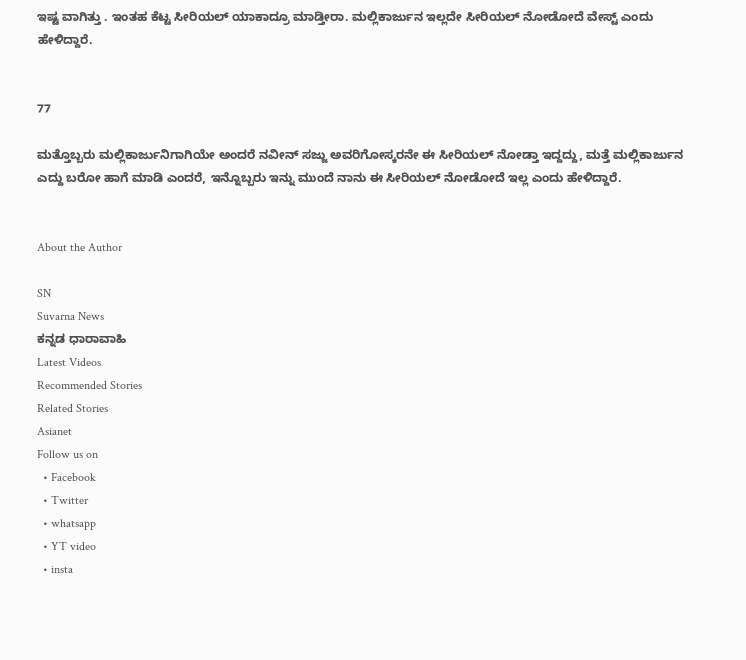ಇಷ್ಟ ವಾಗಿತ್ತು . ಇಂತಹ ಕೆಟ್ಟ ಸೀರಿಯಲ್ ಯಾಕಾದ್ರೂ ಮಾಡ್ತೀರಾ. ಮಲ್ಲಿಕಾರ್ಜುನ ಇಲ್ಲದೇ ಸೀರಿಯಲ್ ನೋಡೋದೆ ವೇಸ್ಟ್ ಎಂದು ಹೇಳಿದ್ದಾರೆ.


77

ಮತ್ತೊಬ್ಬರು ಮಲ್ಲಿಕಾರ್ಜುನಿಗಾಗಿಯೇ ಅಂದರೆ ನವೀನ್ ಸಜ್ಜು ಅವರಿಗೋಸ್ಕರನೇ ಈ ಸೀರಿಯಲ್ ನೋಡ್ತಾ ಇದ್ದದ್ದು, ಮತ್ತೆ ಮಲ್ಲಿಕಾರ್ಜುನ ಎದ್ದು ಬರೋ ಹಾಗೆ ಮಾಡಿ ಎಂದರೆ, ಇನ್ನೊಬ್ಬರು ಇನ್ನು ಮುಂದೆ ನಾನು ಈ ಸೀರಿಯಲ್ ನೋಡೋದೆ ಇಲ್ಲ ಎಂದು ಹೇಳಿದ್ದಾರೆ.


About the Author

SN
Suvarna News
ಕನ್ನಡ ಧಾರಾವಾಹಿ
Latest Videos
Recommended Stories
Related Stories
Asianet
Follow us on
  • Facebook
  • Twitter
  • whatsapp
  • YT video
  • insta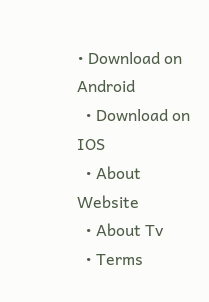• Download on Android
  • Download on IOS
  • About Website
  • About Tv
  • Terms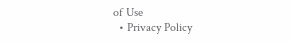of Use
  • Privacy Policy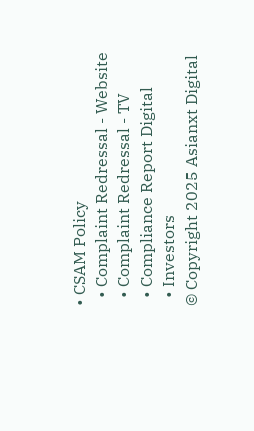• CSAM Policy
  • Complaint Redressal - Website
  • Complaint Redressal - TV
  • Compliance Report Digital
  • Investors
© Copyright 2025 Asianxt Digital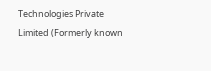Technologies Private Limited (Formerly known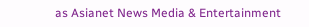as Asianet News Media & Entertainment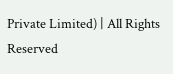Private Limited) | All Rights Reserved